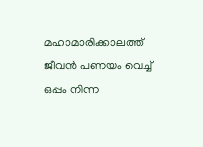മഹാമാരിക്കാലത്ത് ജീവൻ പണയം വെച്ച് ഒപ്പം നിന്ന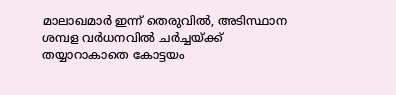മാലാഖമാർ ഇന്ന് തെരുവിൽ, അടിസ്ഥാന ശമ്പള വർധനവിൽ ചർച്ചയ്ക്ക് തയ്യാറാകാതെ കോട്ടയം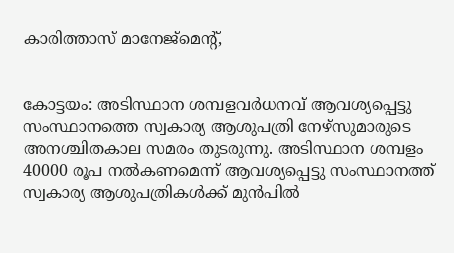കാരിത്താസ് മാനേജ്‌മെന്റ്,


കോട്ടയം: അടിസ്ഥാന ശമ്പളവർധനവ് ആവശ്യപ്പെട്ടു സംസ്ഥാനത്തെ സ്വകാര്യ ആശുപത്രി നേഴ്‌സുമാരുടെ അനശ്ചിതകാല സമരം തുടരുന്നു. അടിസ്ഥാന ശമ്പളം 40000 രൂപ നൽകണമെന്ന് ആവശ്യപ്പെട്ടു സംസ്ഥാനത്ത് സ്വകാര്യ ആശുപത്രികൾക്ക് മുൻപിൽ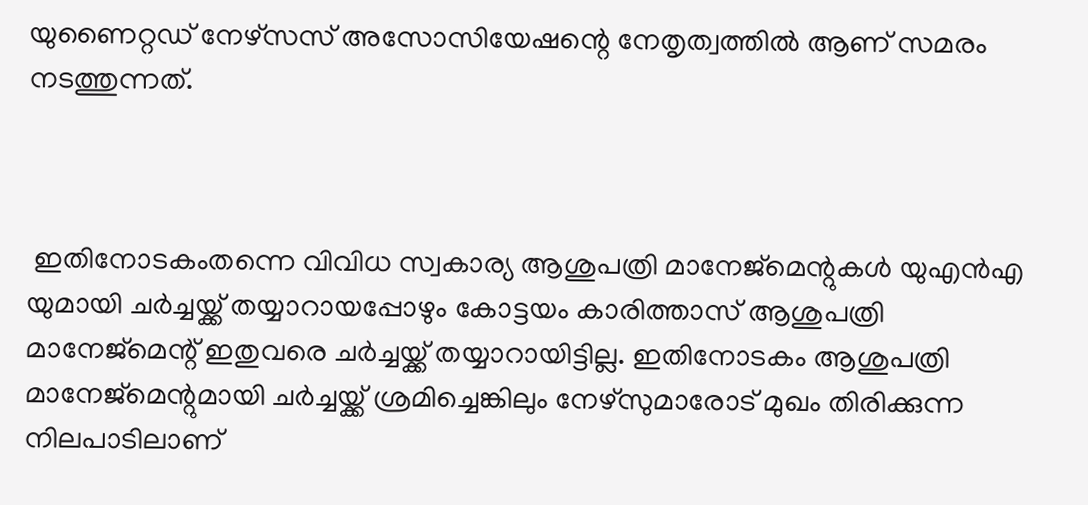യുണൈറ്റഡ് നേഴ്‌സസ് അസോസിയേഷന്റെ നേതൃത്വത്തിൽ ആണ് സമരം നടത്തുന്നത്.



 ഇതിനോടകംതന്നെ വിവിധ സ്വകാര്യ ആശുപത്രി മാനേജ്‌മെന്റുകൾ യുഎൻഎ യുമായി ചർച്ചയ്ക്ക് തയ്യാറായപ്പോഴും കോട്ടയം കാരിത്താസ് ആശുപത്രി മാനേജ്‌മെന്റ് ഇതുവരെ ചർച്ചയ്ക്ക് തയ്യാറായിട്ടില്ല. ഇതിനോടകം ആശുപത്രി മാനേജ്‌മെന്റുമായി ചർച്ചയ്ക്ക് ശ്രമിച്ചെങ്കിലും നേഴ്‌സുമാരോട് മുഖം തിരിക്കുന്ന നിലപാടിലാണ്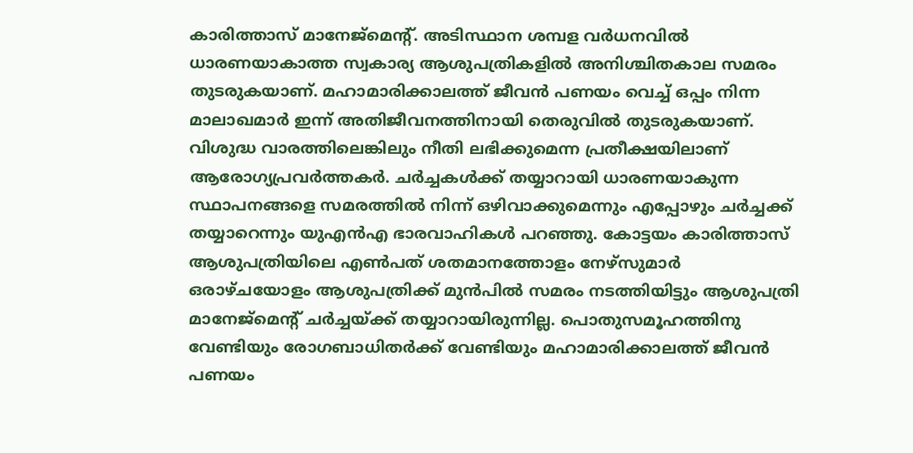കാരിത്താസ് മാനേജ്‌മെന്റ്. അടിസ്ഥാന ശമ്പള വർധനവിൽ ധാരണയാകാത്ത സ്വകാര്യ ആശുപത്രികളിൽ അനിശ്ചിതകാല സമരം തുടരുകയാണ്. മഹാമാരിക്കാലത്ത് ജീവൻ പണയം വെച്ച് ഒപ്പം നിന്ന മാലാഖമാർ ഇന്ന് അതിജീവനത്തിനായി തെരുവിൽ തുടരുകയാണ്. വിശുദ്ധ വാരത്തിലെങ്കിലും നീതി ലഭിക്കുമെന്ന പ്രതീക്ഷയിലാണ് ആരോഗ്യപ്രവർത്തകർ. ചർച്ചകൾക്ക് തയ്യാറായി ധാരണയാകുന്ന സ്ഥാപനങ്ങളെ സമരത്തിൽ നിന്ന് ഒഴിവാക്കുമെന്നും എപ്പോഴും ചർച്ചക്ക് തയ്യാറെന്നും യുഎൻഎ ഭാരവാഹികൾ പറഞ്ഞു. കോട്ടയം കാരിത്താസ് ആശുപത്രിയിലെ എൺപത് ശതമാനത്തോളം നേഴ്‌സുമാർ ഒരാഴ്ചയോളം ആശുപത്രിക്ക് മുൻപിൽ സമരം നടത്തിയിട്ടും ആശുപത്രി മാനേജ്‌മെന്റ് ചർച്ചയ്ക്ക് തയ്യാറായിരുന്നില്ല. പൊതുസമൂഹത്തിനു വേണ്ടിയും രോഗബാധിതർക്ക് വേണ്ടിയും മഹാമാരിക്കാലത്ത് ജീവൻ പണയം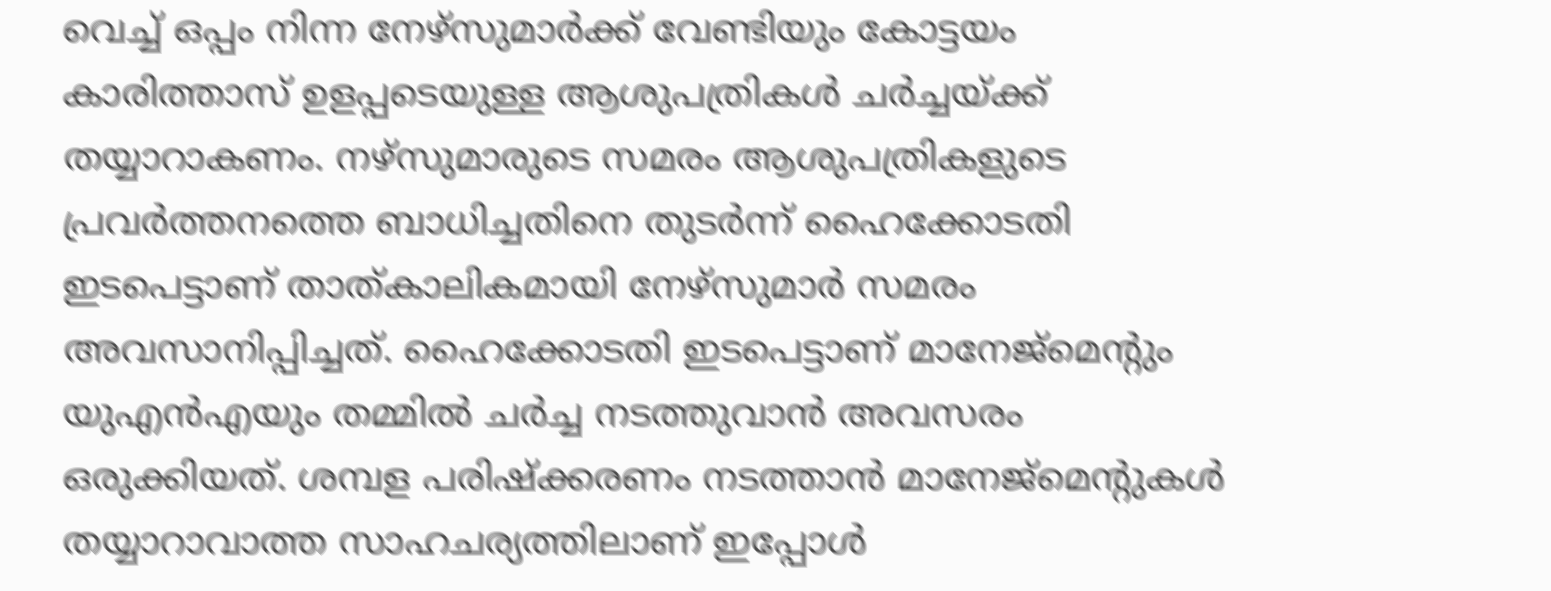വെച്ച് ഒപ്പം നിന്ന നേഴ്‌സുമാർക്ക് വേണ്ടിയും കോട്ടയം കാരിത്താസ് ഉളപ്പടെയുള്ള ആശുപത്രികൾ ചർച്ചയ്ക്ക് തയ്യാറാകണം. നഴ്സുമാരുടെ സമരം ആശുപത്രികളുടെ പ്രവർത്തനത്തെ ബാധിച്ചതിനെ തുടർന്ന് ഹൈക്കോടതി ഇടപെട്ടാണ് താത്കാലികമായി നേഴ്‌സുമാർ സമരം അവസാനിപ്പിച്ചത്. ഹൈക്കോടതി ഇടപെട്ടാണ് മാനേജ്മെൻ്റും യുഎൻഎയും തമ്മിൽ ചർച്ച നടത്തുവാൻ അവസരം ഒരുക്കിയത്. ശമ്പള പരിഷ്ക്കരണം നടത്താൻ മാനേജ്മെൻ്റുകൾ തയ്യാറാവാത്ത സാഹചര്യത്തിലാണ് ഇപ്പോൾ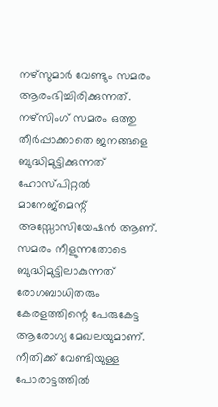നഴ്സുമാർ വേണ്ടും സമരം ആരംഭിച്ചിരിക്കുന്നത്. നഴ്സിംഗ് സമരം ഒത്തു തീർപ്പാക്കാതെ ജനങ്ങളെ ബുദ്ധിമുട്ടിക്കുന്നത് ഹോസ്പിറ്റൽ മാനേജ്മെന്റ് അസ്സോസിയേഷൻ ആണ്. സമരം നീളുന്നതോടെ ബുദ്ധിമുട്ടിലാകുന്നത് രോഗബാധിതരും കേരളത്തിന്റെ പേരുകേട്ട ആരോഗ്യ മേഖലയുമാണ്. നീതിക്ക് വേണ്ടിയുള്ള പോരാട്ടത്തിൽ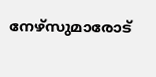നേഴ്‌സുമാരോട്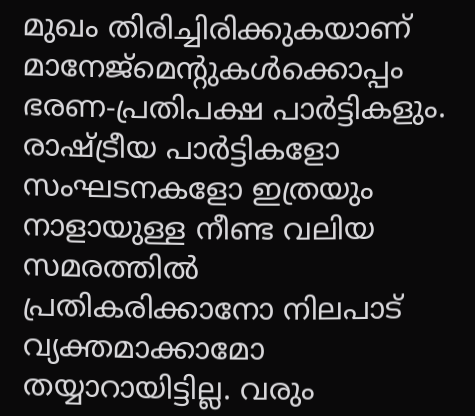മുഖം തിരിച്ചിരിക്കുകയാണ് മാനേജ്‌മെന്റുകൾക്കൊപ്പം ഭരണ-പ്രതിപക്ഷ പാർട്ടികളും. രാഷ്ട്രീയ പാർട്ടികളോ സംഘടനകളോ ഇത്രയും നാളായുള്ള നീണ്ട വലിയ സമരത്തിൽ പ്രതികരിക്കാനോ നിലപാട് വ്യക്തമാക്കാമോ തയ്യാറായിട്ടില്ല. വരും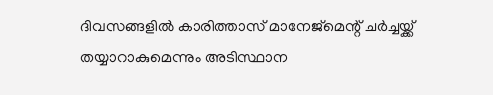ദിവസങ്ങളിൽ കാരിത്താസ് മാനേജ്‌മെന്റ് ചർച്ചയ്ക്ക് തയ്യാറാകുമെന്നും അടിസ്ഥാന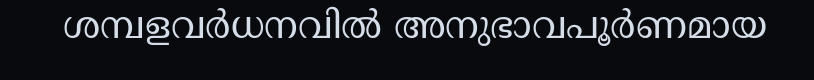ശമ്പളവർധനവിൽ അനുഭാവപൂർണമായ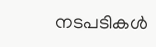നടപടികൾ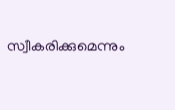സ്വീകരിക്കുമെന്നും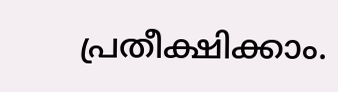പ്രതീക്ഷിക്കാം.